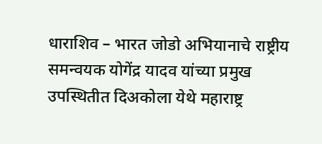धाराशिव – भारत जोडो अभियानाचे राष्ट्रीय समन्वयक योगेंद्र यादव यांच्या प्रमुख उपस्थितीत दिअकोला येथे महाराष्ट्र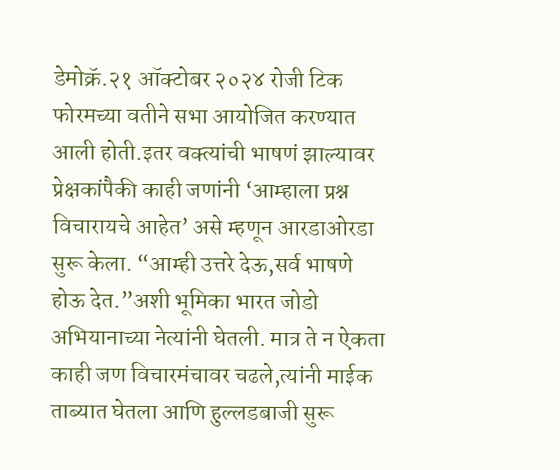डेमोक्रॅ.२१ ऑक्टोबर २०२४ रोजी टिक फोरमच्या वतीने सभा आयोजित करण्यात आली होती.इतर वक्त्यांची भाषणं झाल्यावर प्रेक्षकांपैकी काही जणांनी ‘आम्हाला प्रश्न विचारायचे आहेत’ असे म्हणून आरडाओरडा सुरू केला. “आम्ही उत्तरे देऊ,सर्व भाषणे होऊ देत.”अशी भूमिका भारत जोडो अभियानाच्या नेत्यांनी घेतली. मात्र ते न ऐकता काही जण विचारमंचावर चढले,त्यांनी माईक ताब्यात घेतला आणि हुल्लडबाजी सुरू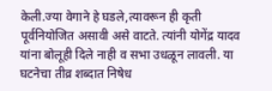केली.ज्या वेगाने हे घडले,त्यावरून ही कृती पूर्वनियोजित असावी असे वाटते. त्यांनी योगेंद्र यादव यांना बोलूही दिले नाही व सभा उधळून लावली. या घटनेचा तीव्र शब्दात निषेध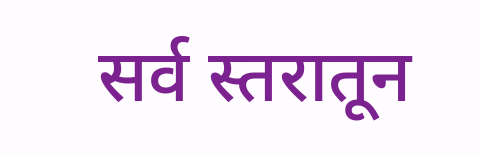सर्व स्तरातून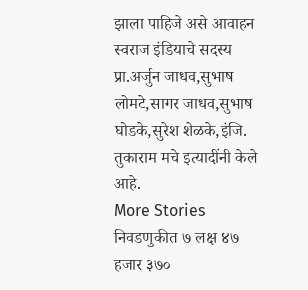झाला पाहिजे असे आवाहन स्वराज इंडियाचे सदस्य प्रा.अर्जुन जाधव,सुभाष लोमटे,सागर जाधव,सुभाष घोडके,सुरेश शेळके,इंजि. तुकाराम मचे इत्यादींनी केले आहे.
More Stories
निवडणुकीत ७ लक्ष ४७ हजार ३७०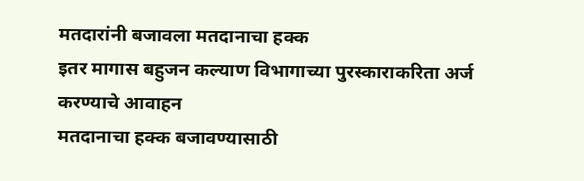मतदारांनी बजावला मतदानाचा हक्क
इतर मागास बहुजन कल्याण विभागाच्या पुरस्काराकरिता अर्ज करण्याचे आवाहन
मतदानाचा हक्क बजावण्यासाठी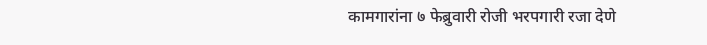कामगारांना ७ फेब्रुवारी रोजी भरपगारी रजा देणे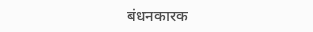बंधनकारक